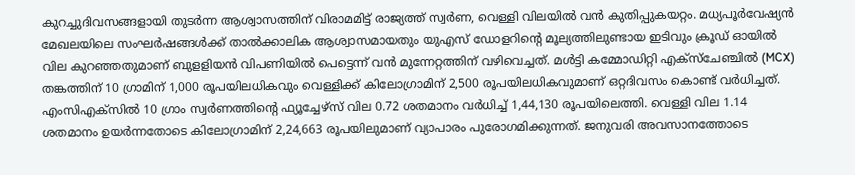കുറച്ചുദിവസങ്ങളായി തുടർന്ന ആശ്വാസത്തിന് വിരാമമിട്ട് രാജ്യത്ത് സ്വർണ, വെള്ളി വിലയിൽ വൻ കുതിപ്പുകയറ്റം. മധ്യപൂർവേഷ്യൻ മേഖലയിലെ സംഘർഷങ്ങൾക്ക് താൽക്കാലിക ആശ്വാസമായതും യുഎസ് ഡോളറിന്റെ മൂല്യത്തിലുണ്ടായ ഇടിവും ക്രൂഡ് ഓയിൽ വില കുറഞ്ഞതുമാണ് ബുളളിയൻ വിപണിയിൽ പെട്ടെന്ന് വൻ മുന്നേറ്റത്തിന് വഴിവെച്ചത്. മൾട്ടി കമ്മോഡിറ്റി എക്സ്ചേഞ്ചിൽ (MCX) തങ്കത്തിന് 10 ഗ്രാമിന് 1,000 രൂപയിലധികവും വെള്ളിക്ക് കിലോഗ്രാമിന് 2,500 രൂപയിലധികവുമാണ് ഒറ്റദിവസം കൊണ്ട് വർധിച്ചത്.
എംസിഎക്സിൽ 10 ഗ്രാം സ്വർണത്തിന്റെ ഫ്യൂച്ചേഴ്സ് വില 0.72 ശതമാനം വർധിച്ച് 1,44,130 രൂപയിലെത്തി. വെള്ളി വില 1.14 ശതമാനം ഉയർന്നതോടെ കിലോഗ്രാമിന് 2,24,663 രൂപയിലുമാണ് വ്യാപാരം പുരോഗമിക്കുന്നത്. ജനുവരി അവസാനത്തോടെ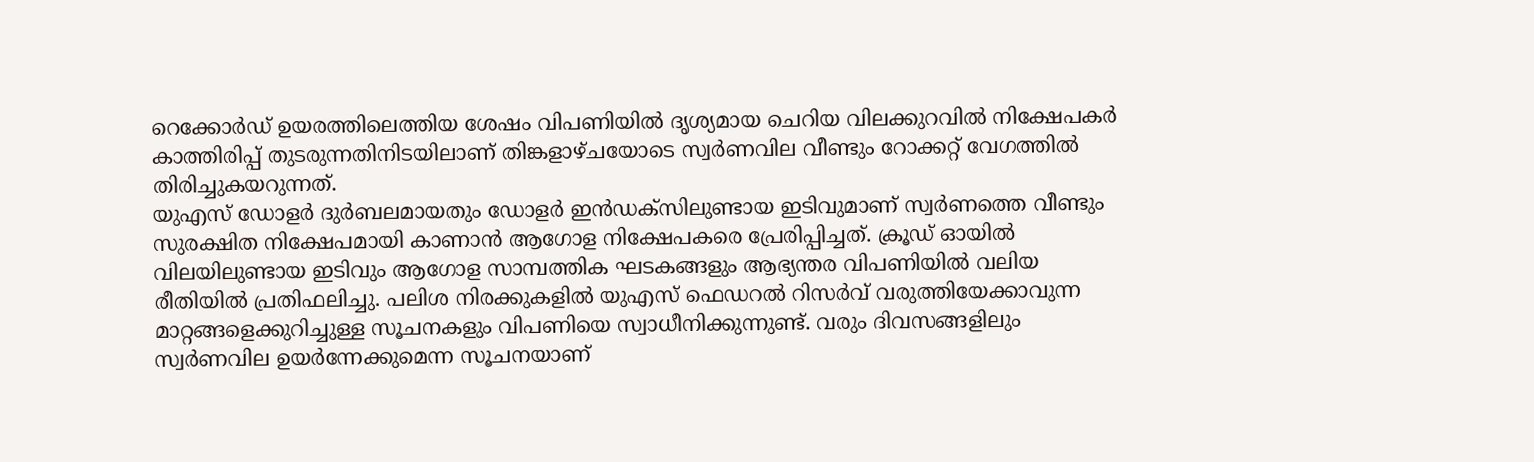റെക്കോർഡ് ഉയരത്തിലെത്തിയ ശേഷം വിപണിയിൽ ദൃശ്യമായ ചെറിയ വിലക്കുറവിൽ നിക്ഷേപകർ കാത്തിരിപ്പ് തുടരുന്നതിനിടയിലാണ് തിങ്കളാഴ്ചയോടെ സ്വർണവില വീണ്ടും റോക്കറ്റ് വേഗത്തിൽ തിരിച്ചുകയറുന്നത്.
യുഎസ് ഡോളർ ദുർബലമായതും ഡോളർ ഇൻഡക്സിലുണ്ടായ ഇടിവുമാണ് സ്വർണത്തെ വീണ്ടും സുരക്ഷിത നിക്ഷേപമായി കാണാൻ ആഗോള നിക്ഷേപകരെ പ്രേരിപ്പിച്ചത്. ക്രൂഡ് ഓയിൽ വിലയിലുണ്ടായ ഇടിവും ആഗോള സാമ്പത്തിക ഘടകങ്ങളും ആഭ്യന്തര വിപണിയിൽ വലിയ രീതിയിൽ പ്രതിഫലിച്ചു. പലിശ നിരക്കുകളിൽ യുഎസ് ഫെഡറൽ റിസർവ് വരുത്തിയേക്കാവുന്ന മാറ്റങ്ങളെക്കുറിച്ചുള്ള സൂചനകളും വിപണിയെ സ്വാധീനിക്കുന്നുണ്ട്. വരും ദിവസങ്ങളിലും സ്വർണവില ഉയർന്നേക്കുമെന്ന സൂചനയാണ്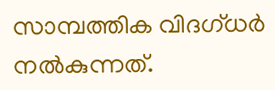സാമ്പത്തിക വിദഗ്ധർ നൽകുന്നത്.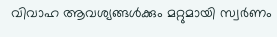വിവാഹ ആവശ്യങ്ങൾക്കും മറ്റുമായി സ്വർണം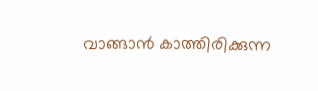വാങ്ങാൻ കാത്തിരിക്കുന്ന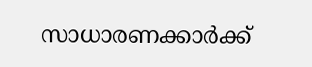സാധാരണക്കാർക്ക്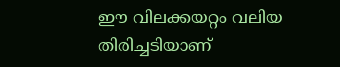ഈ വിലക്കയറ്റം വലിയ തിരിച്ചടിയാണ്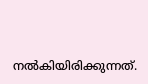നൽകിയിരിക്കുന്നത്.